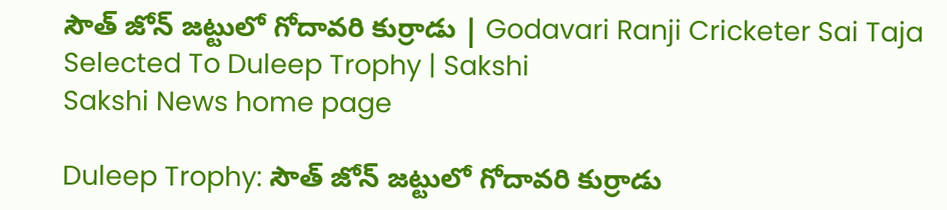సౌత్‌ జోన్‌ జట్టులో గోదావరి కుర్రాడు | Godavari Ranji Cricketer Sai Taja Selected To Duleep Trophy | Sakshi
Sakshi News home page

Duleep Trophy: సౌత్‌ జోన్‌ జట్టులో గోదావరి కుర్రాడు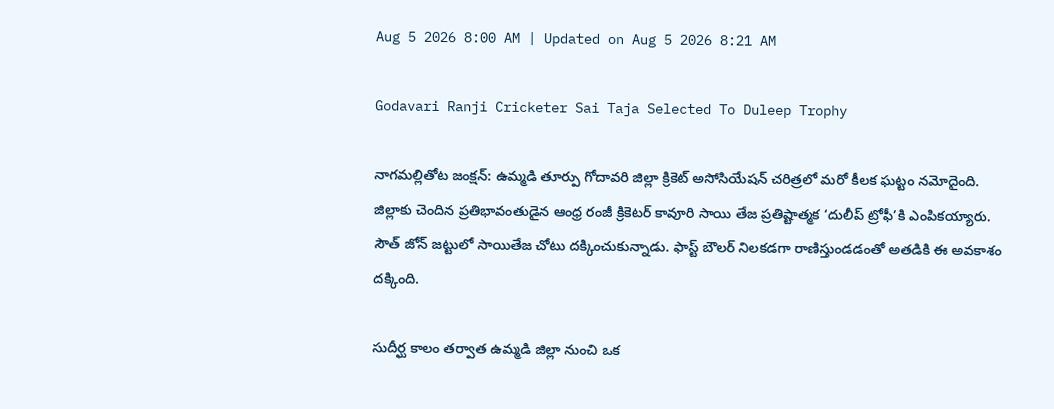Aug 5 2026 8:00 AM | Updated on Aug 5 2026 8:21 AM

Godavari Ranji Cricketer Sai Taja Selected To Duleep Trophy

నాగమల్లితోట జంక్షన్‌: ఉమ్మడి తూర్పు గోదావరి జిల్లా క్రికెట్‌ అసోసియేషన్‌ చరిత్రలో మరో కీలక ఘట్టం నమోదైంది. జిల్లాకు చెందిన ప్రతిభావంతుడైన ఆంధ్ర రంజీ క్రికెటర్‌ కావూరి సాయి తేజ ప్రతిష్టాత్మక ‘దులీప్‌ ట్రోఫీ’కి ఎంపికయ్యారు. సౌత్‌ జోన్‌ జట్టులో సాయితేజ చోటు దక్కించుకున్నాడు. ఫాస్ట్‌ బౌలర్‌ నిలకడగా రాణిస్తుండడంతో అతడికి ఈ అవకాశం దక్కింది.

సుదీర్ఘ కాలం తర్వాత ఉమ్మడి జిల్లా నుంచి ఒక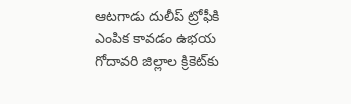ఆటగాడు దులీప్‌ ట్రోఫీకి ఎంపిక కావడం ఉభయ గోదావరి జిల్లాల క్రికెట్‌కు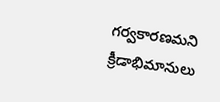గర్వకారణమని క్రీడాభిమానులు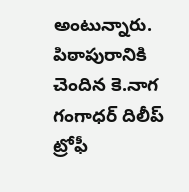అంటున్నారు. పిఠాపురానికి చెందిన కె.నాగ గంగాధర్‌ దిలీప్‌ ట్రోఫీ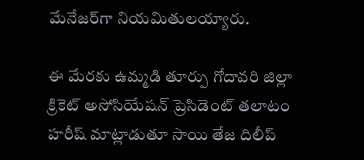మేనేజర్‌గా నియమితులయ్యారు.

ఈ మేరకు ఉమ్మడి తూర్పు గోదావరి జిల్లా క్రికెట్‌ అసోసియేషన్‌ ప్రెసిడెంట్‌ తలాటం హరీష్‌ మాట్లాడుతూ సాయి తేజ దిలీప్‌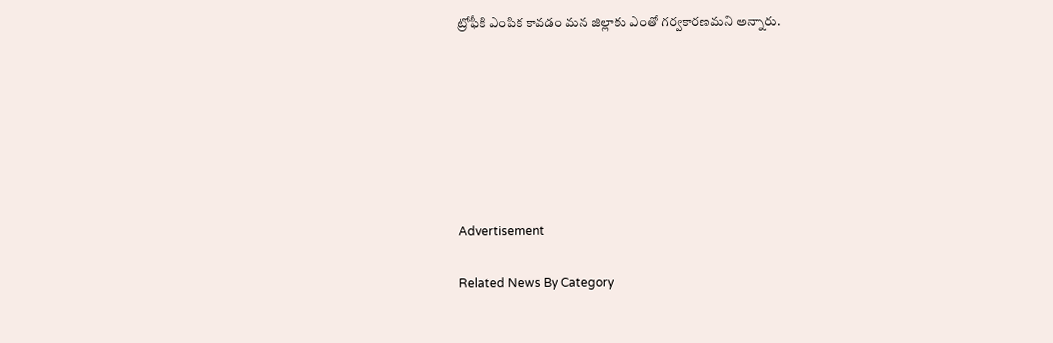ట్రోఫీకి ఎంపిక కావడం మన జిల్లాకు ఎంతో గర్వకారణమని అన్నారు.







Advertisement

Related News By Category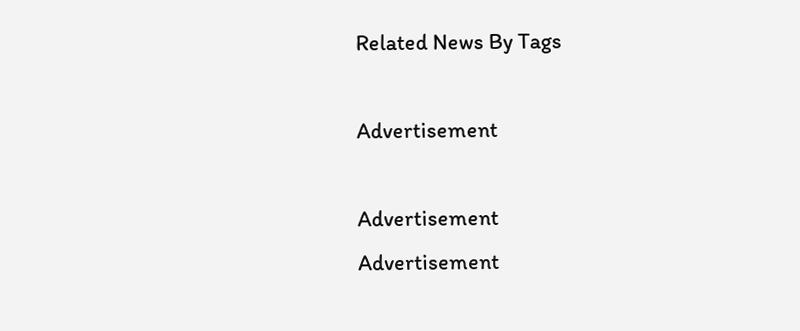Related News By Tags

Advertisement

Advertisement
Advertisement